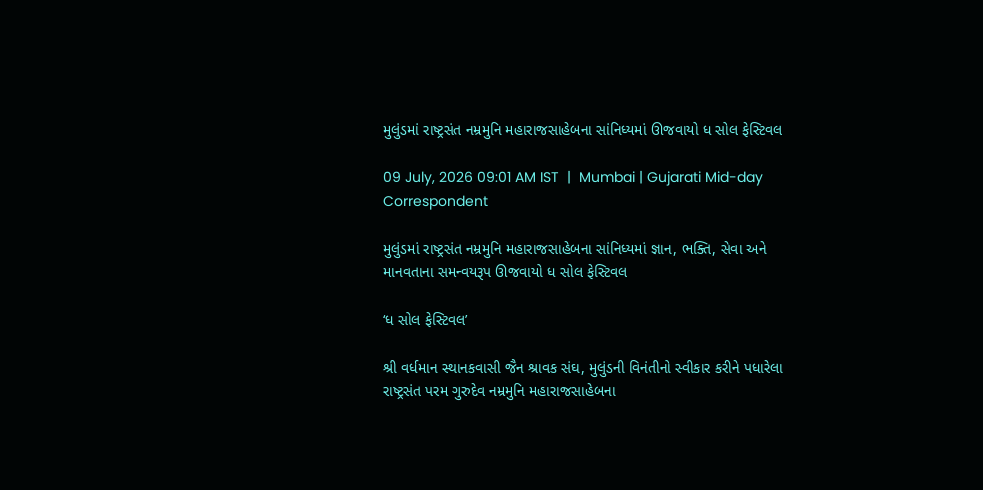મુલુંડમાં રાષ્ટ્રસંત નમ્રમુનિ મહારાજસાહેબના સાંનિધ્યમાં ઊજવાયો ધ સોલ ફેસ્ટિવલ

09 July, 2026 09:01 AM IST  |  Mumbai | Gujarati Mid-day Correspondent

મુલુંડમાં રાષ્ટ્રસંત નમ્રમુનિ મહારાજસાહેબના સાંનિધ્યમાં જ્ઞાન, ભક્તિ, સેવા અને માનવતાના સમન્વયરૂપ ઊજવાયો ધ સોલ ફેસ્ટિવલ

‘ધ સોલ ફેસ્ટિવલ’

શ્રી વર્ધમાન સ્થાનકવાસી જૈન શ્રાવક સંઘ, મુલુંડની વિનંતીનો સ્વીકાર કરીને પધારેલા રાષ્ટ્રસંત પરમ ગુરુદેવ નમ્રમુનિ મહારાજસાહેબના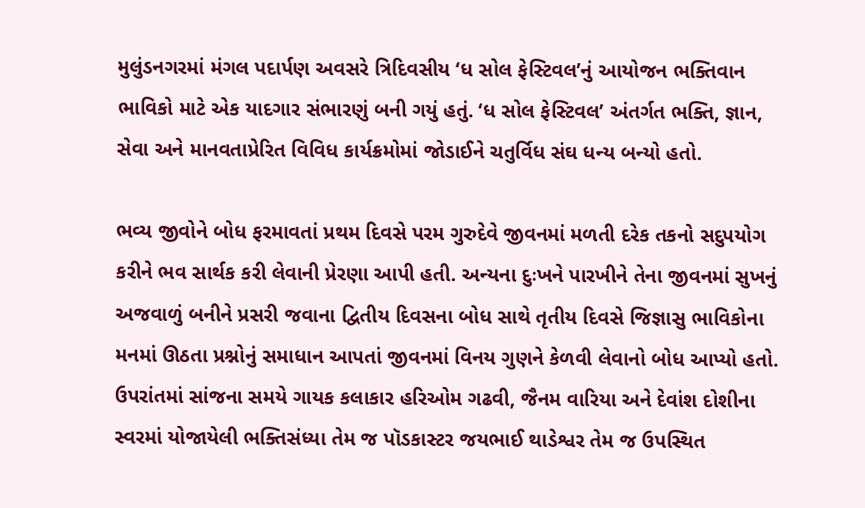મુલુંડનગરમાં મંગલ પદાર્પણ અવસરે ત્રિદિવસીય ‘ધ સોલ ફેસ્ટિવલ’નું આયોજન ભક્તિવાન ભાવિકો માટે એક યાદગાર સંભારણું બની ગયું હતું. ‘ધ સોલ ફેસ્ટિવલ’ અંતર્ગત ભક્તિ, જ્ઞાન, સેવા અને માનવતાપ્રેરિત વિવિધ કાર્યક્રમોમાં જોડાઈને ચતુર્વિધ સંઘ ધન્ય બન્યો હતો.

ભવ્ય જીવોને બોધ ફરમાવતાં પ્રથમ દિવસે પરમ ગુરુદેવે જીવનમાં મળતી દરેક તકનો સદુપયોગ કરીને ભવ સાર્થક કરી લેવાની પ્રેરણા આપી હતી. અન્યના દુઃખને પારખીને તેના જીવનમાં સુખનું અજવાળું બનીને પ્રસરી જવાના દ્વિતીય દિવસના બોધ સાથે તૃતીય દિવસે જિજ્ઞાસુ ભાવિકોના મનમાં ઊઠતા પ્રશ્નોનું સમાધાન આપતાં જીવનમાં વિનય ગુણને કેળવી લેવાનો બોધ આપ્યો હતો.
ઉપરાંતમાં સાંજના સમયે ગાયક કલાકાર હરિઓમ ગઢવી, જૈનમ વારિયા અને દેવાંશ દોશીના સ્વરમાં યોજાયેલી ભક્તિસંધ્યા તેમ જ પૉડકાસ્ટર જયભાઈ થાડેશ્વર તેમ જ ઉપસ્થિત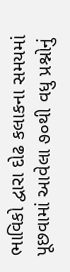ભાવિકો દ્વારા દોઢ કલાકના સમયમાં પૂછવામાં આવેલા ૭૦થી વધુ પ્રશ્નોનું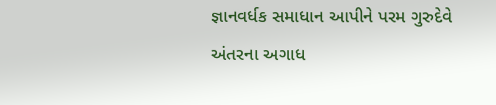જ્ઞાનવર્ધક સમાધાન આપીને પરમ ગુરુદેવે અંતરના અગાધ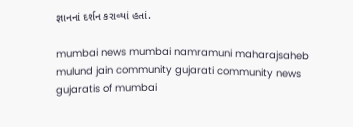જ્ઞાનનાં દર્શન કરાવ્યાં હતાં.

mumbai news mumbai namramuni maharajsaheb mulund jain community gujarati community news gujaratis of mumbai